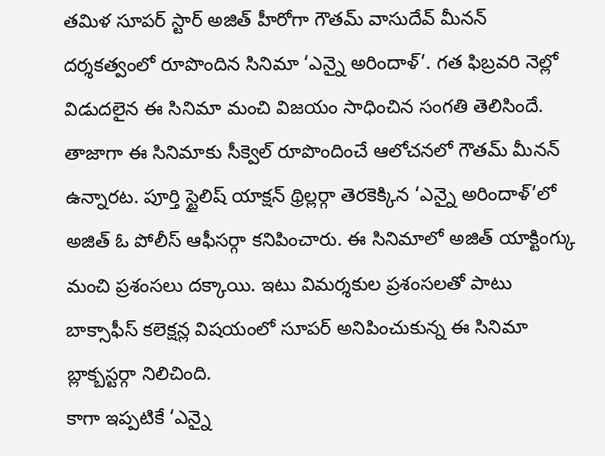తమిళ సూపర్ స్టార్ అజిత్ హీరోగా గౌతమ్ వాసుదేవ్ మీనన్ దర్శకత్వంలో రూపొందిన సినిమా ‘ఎన్నై అరిందాళ్’. గత ఫిబ్రవరి నెల్లో విడుదలైన ఈ సినిమా మంచి విజయం సాధించిన సంగతి తెలిసిందే. తాజాగా ఈ సినిమాకు సీక్వెల్ రూపొందించే ఆలోచనలో గౌతమ్ మీనన్ ఉన్నారట. పూర్తి స్టైలిష్ యాక్షన్ థ్రిల్లర్గా తెరకెక్కిన ‘ఎన్నై అరిందాళ్’లో అజిత్ ఓ పోలీస్ ఆఫీసర్గా కనిపించారు. ఈ సినిమాలో అజిత్ యాక్టింగ్కు మంచి ప్రశంసలు దక్కాయి. ఇటు విమర్శకుల ప్రశంసలతో పాటు బాక్సాఫీస్ కలెక్షన్ల విషయంలో సూపర్ అనిపించుకున్న ఈ సినిమా బ్లాక్బస్టర్గా నిలిచింది.
కాగా ఇప్పటికే ‘ఎన్నై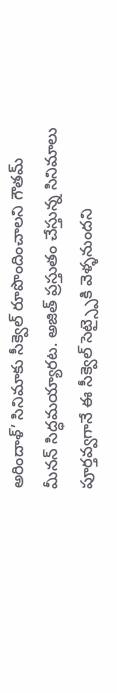అరిందాళ్’ సినిమాకు సీక్వెల్ రూపొందించాలని గౌతమ్ మీనన్ సిద్ధమయ్యారట. అజిత్ ప్రస్తుతం చేస్తున్న సినిమాలు పూర్తవ్వగానే ఈ సీక్వెల్ సెట్స్పైకి వెళ్ళనుందని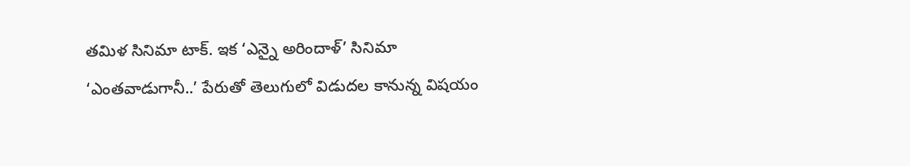తమిళ సినిమా టాక్. ఇక ‘ఎన్నై అరిందాళ్’ సినిమా ‘ఎంతవాడుగానీ..’ పేరుతో తెలుగులో విడుదల కానున్న విషయం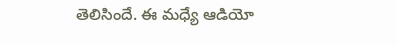తెలిసిందే. ఈ మధ్యే ఆడియో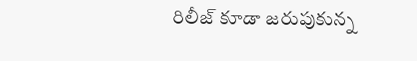రిలీజ్ కూడా జరుపుకున్న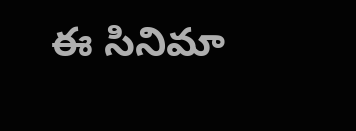ఈ సినిమా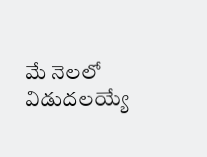మే నెలలో విడుదలయ్యే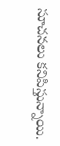సూచనలు కనిపిస్తున్నాయి.